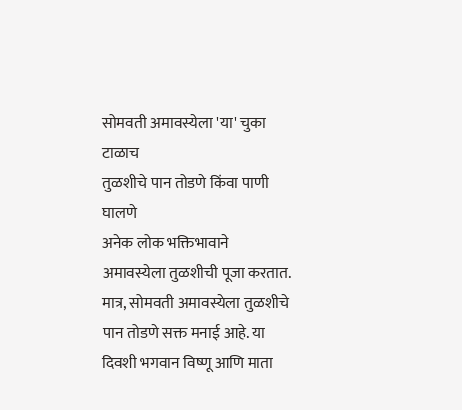सोमवती अमावस्येला 'या' चुका टाळाच
तुळशीचे पान तोडणे किंवा पाणी घालणे
अनेक लोक भक्तिभावाने अमावस्येला तुळशीची पूजा करतात. मात्र, सोमवती अमावस्येला तुळशीचे पान तोडणे सक्त मनाई आहे. या दिवशी भगवान विष्णू आणि माता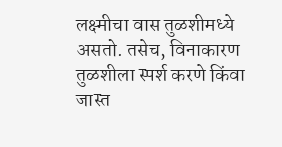लक्ष्मीचा वास तुळशीमध्ये असतो. तसेच, विनाकारण तुळशीला स्पर्श करणे किंवा जास्त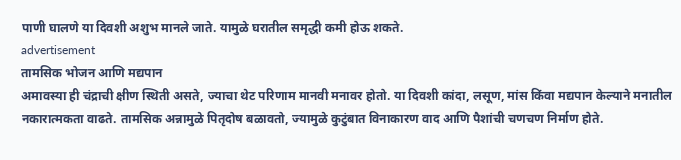पाणी घालणे या दिवशी अशुभ मानले जाते. यामुळे घरातील समृद्धी कमी होऊ शकते.
advertisement
तामसिक भोजन आणि मद्यपान
अमावस्या ही चंद्राची क्षीण स्थिती असते, ज्याचा थेट परिणाम मानवी मनावर होतो. या दिवशी कांदा, लसूण, मांस किंवा मद्यपान केल्याने मनातील नकारात्मकता वाढते. तामसिक अन्नामुळे पितृदोष बळावतो, ज्यामुळे कुटुंबात विनाकारण वाद आणि पैशांची चणचण निर्माण होते.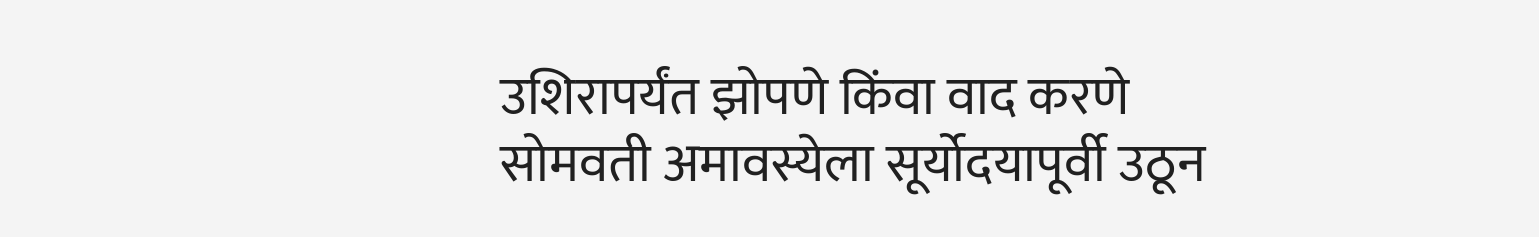उशिरापर्यंत झोपणे किंवा वाद करणे
सोमवती अमावस्येला सूर्योदयापूर्वी उठून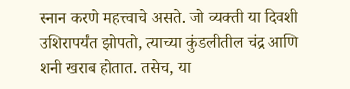स्नान करणे महत्त्वाचे असते. जो व्यक्ती या दिवशी उशिरापर्यंत झोपतो, त्याच्या कुंडलीतील चंद्र आणि शनी खराब होतात. तसेच, या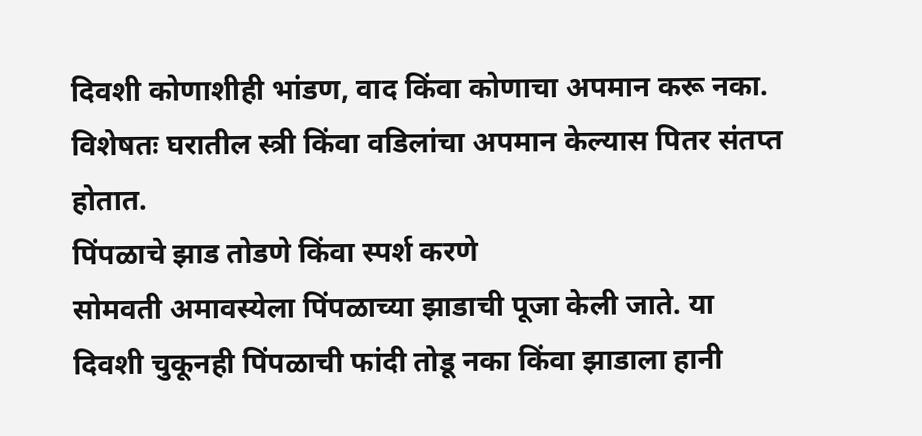दिवशी कोणाशीही भांडण, वाद किंवा कोणाचा अपमान करू नका. विशेषतः घरातील स्त्री किंवा वडिलांचा अपमान केल्यास पितर संतप्त होतात.
पिंपळाचे झाड तोडणे किंवा स्पर्श करणे
सोमवती अमावस्येला पिंपळाच्या झाडाची पूजा केली जाते. या दिवशी चुकूनही पिंपळाची फांदी तोडू नका किंवा झाडाला हानी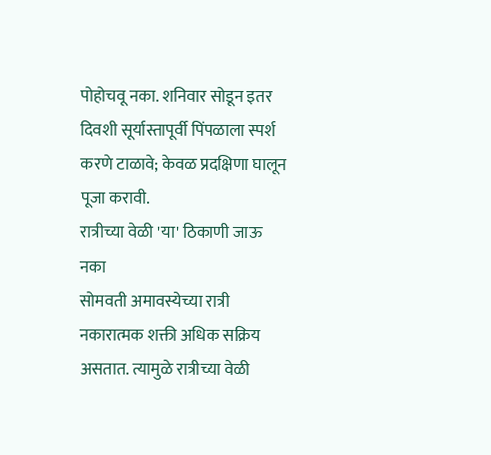पोहोचवू नका. शनिवार सोडून इतर दिवशी सूर्यास्तापूर्वी पिंपळाला स्पर्श करणे टाळावे; केवळ प्रदक्षिणा घालून पूजा करावी.
रात्रीच्या वेळी 'या' ठिकाणी जाऊ नका
सोमवती अमावस्येच्या रात्री नकारात्मक शक्ती अधिक सक्रिय असतात. त्यामुळे रात्रीच्या वेळी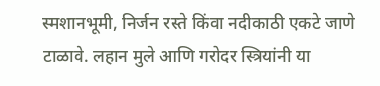स्मशानभूमी, निर्जन रस्ते किंवा नदीकाठी एकटे जाणे टाळावे. लहान मुले आणि गरोदर स्त्रियांनी या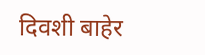दिवशी बाहेर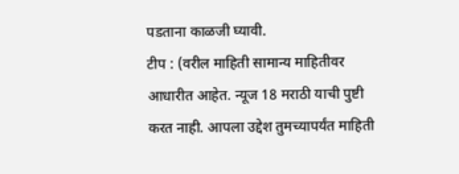पडताना काळजी घ्यावी.
टीप : (वरील माहिती सामान्य माहितीवर आधारीत आहेत. न्यूज 18 मराठी याची पुष्टी करत नाही. आपला उद्देश तुमच्यापर्यंत माहिती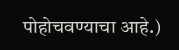पोहोचवण्याचा आहे.)